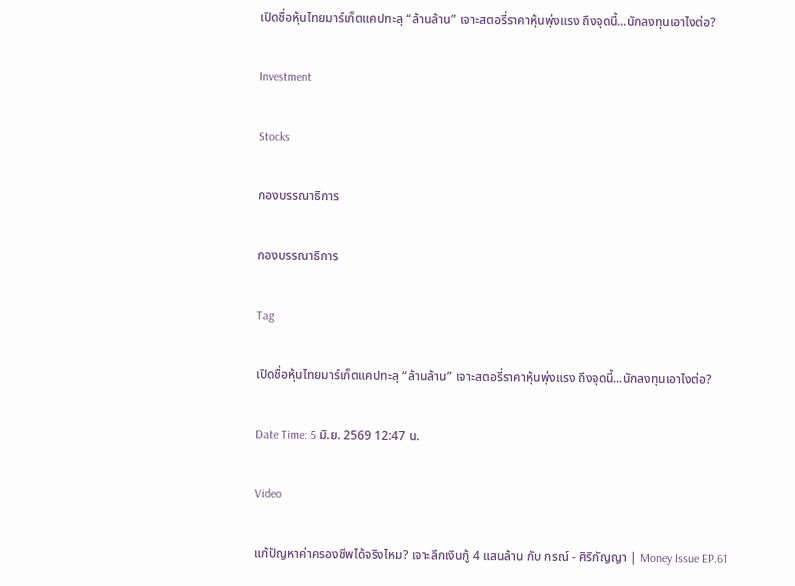เปิดชื่อหุ้นไทยมาร์เก็ตแคปทะลุ “ล้านล้าน” เจาะสตอรี่ราคาหุ้นพุ่งแรง ถึงจุดนี้...นักลงทุนเอาไงต่อ?

Investment

Stocks

กองบรรณาธิการ

กองบรรณาธิการ

Tag

เปิดชื่อหุ้นไทยมาร์เก็ตแคปทะลุ “ล้านล้าน” เจาะสตอรี่ราคาหุ้นพุ่งแรง ถึงจุดนี้...นักลงทุนเอาไงต่อ?

Date Time: 5 มิ.ย. 2569 12:47 น.

Video

แก้ปัญหาค่าครองชีพได้จริงไหม? เจาะลึกเงินกู้ 4 แสนล้าน กับ กรณ์ - ศิริกัญญา | Money Issue EP.61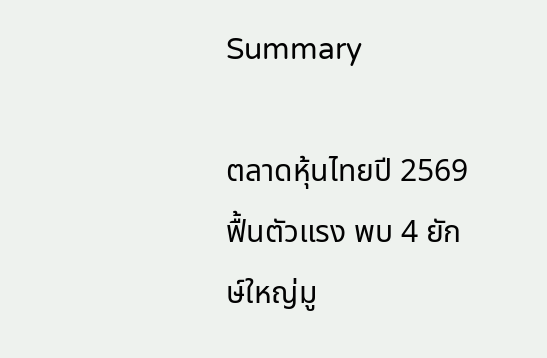Summary

ตลาดหุ้นไทยปี 2569 ฟื้นตัวแรง พบ 4 ยักษ์ใหญ่มู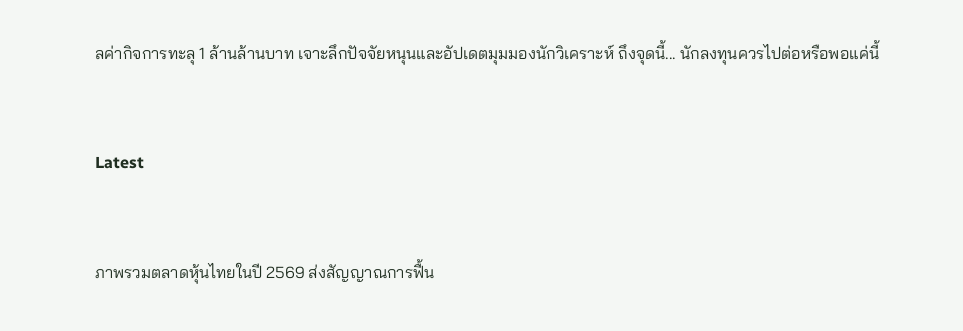ลค่ากิจการทะลุ 1 ล้านล้านบาท เจาะลึกปัจจัยหนุนและอัปเดตมุมมองนักวิเคราะห์ ถึงจุดนี้... นักลงทุนควรไปต่อหรือพอแค่นี้


Latest


ภาพรวมตลาดหุ้นไทยในปี 2569 ส่งสัญญาณการฟื้น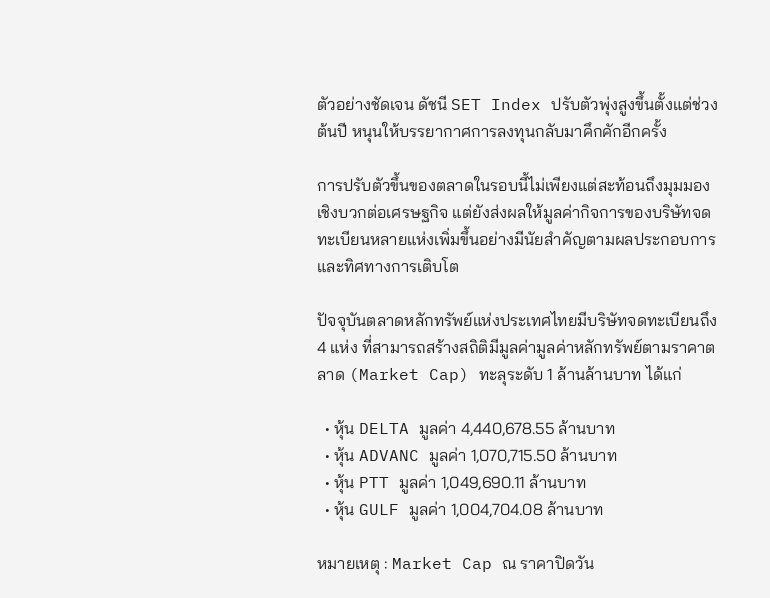ตัวอย่างชัดเจน ดัชนี SET Index ปรับตัวพุ่งสูงขึ้นตั้งแต่ช่วงต้นปี หนุนให้บรรยากาศการลงทุนกลับมาคึกคักอีกครั้ง

การปรับตัวขึ้นของตลาดในรอบนี้ไม่เพียงแต่สะท้อนถึงมุมมองเชิงบวกต่อเศรษฐกิจ แต่ยังส่งผลให้มูลค่ากิจการของบริษัทจดทะเบียนหลายแห่งเพิ่มขึ้นอย่างมีนัยสำคัญตามผลประกอบการและทิศทางการเติบโต

ปัจจุบันตลาดหลักทรัพย์แห่งประเทศไทยมีบริษัทจดทะเบียนถึง 4 แห่ง ที่สามารถสร้างสถิติมีมูลค่ามูลค่าหลักทรัพย์ตามราคาตลาด (Market Cap) ทะลุระดับ 1 ล้านล้านบาท ได้แก่

  • หุ้น DELTA มูลค่า 4,440,678.55 ล้านบาท
  • หุ้น ADVANC มูลค่า 1,070,715.50 ล้านบาท
  • หุ้น PTT มูลค่า 1,049,690.11 ล้านบาท
  • หุ้น GULF มูลค่า 1,004,704.08 ล้านบาท

หมายเหตุ : Market Cap ณ ราคาปิดวัน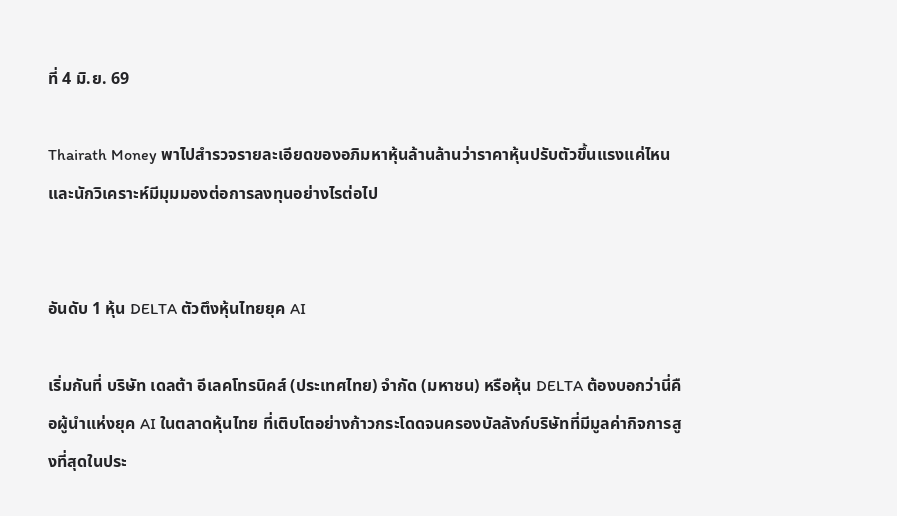ที่ 4 มิ.ย. 69

Thairath Money พาไปสำรวจรายละเอียดของอภิมหาหุ้นล้านล้านว่าราคาหุ้นปรับตัวขึ้นแรงแค่ไหน และนักวิเคราะห์มีมุมมองต่อการลงทุนอย่างไรต่อไป


อันดับ 1 หุ้น DELTA ตัวตึงหุ้นไทยยุค AI

เริ่มกันที่ บริษัท เดลต้า อีเลคโทรนิคส์ (ประเทศไทย) จำกัด (มหาชน) หรือหุ้น DELTA ต้องบอกว่านี่คือผู้นำแห่งยุค AI ในตลาดหุ้นไทย ที่เติบโตอย่างก้าวกระโดดจนครองบัลลังก์บริษัทที่มีมูลค่ากิจการสูงที่สุดในประ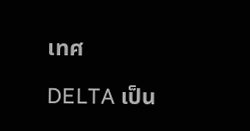เทศ

DELTA เป็น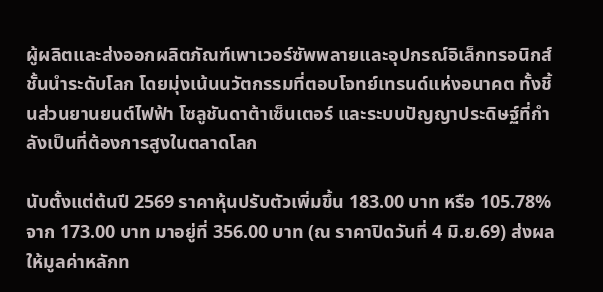ผู้ผลิตและส่งออกผลิตภัณฑ์เพาเวอร์ซัพพลายและอุปกรณ์อิเล็กทรอนิกส์ชั้นนำระดับโลก โดยมุ่งเน้นนวัตกรรมที่ตอบโจทย์เทรนด์แห่งอนาคต ทั้งชิ้นส่วนยานยนต์ไฟฟ้า โซลูชันดาต้าเซ็นเตอร์ และระบบปัญญาประดิษฐ์ที่กำลังเป็นที่ต้องการสูงในตลาดโลก

นับตั้งแต่ต้นปี 2569 ราคาหุ้นปรับตัวเพิ่มขึ้น 183.00 บาท หรือ 105.78% จาก 173.00 บาท มาอยู่ที่ 356.00 บาท (ณ ราคาปิดวันที่ 4 มิ.ย.69) ส่งผลให้มูลค่าหลักท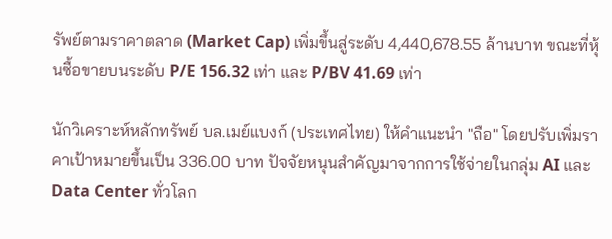รัพย์ตามราคาตลาด (Market Cap) เพิ่มขึ้นสู่ระดับ 4,440,678.55 ล้านบาท ขณะที่หุ้นซื้อขายบนระดับ P/E 156.32 เท่า และ P/BV 41.69 เท่า

นักวิเคราะห์หลักทรัพย์ บล.เมย์แบงก์ (ประเทศไทย) ให้คำแนะนำ "ถือ" โดยปรับเพิ่มราคาเป้าหมายขึ้นเป็น 336.00 บาท ปัจจัยหนุนสำคัญมาจากการใช้จ่ายในกลุ่ม AI และ Data Center ทั่วโลก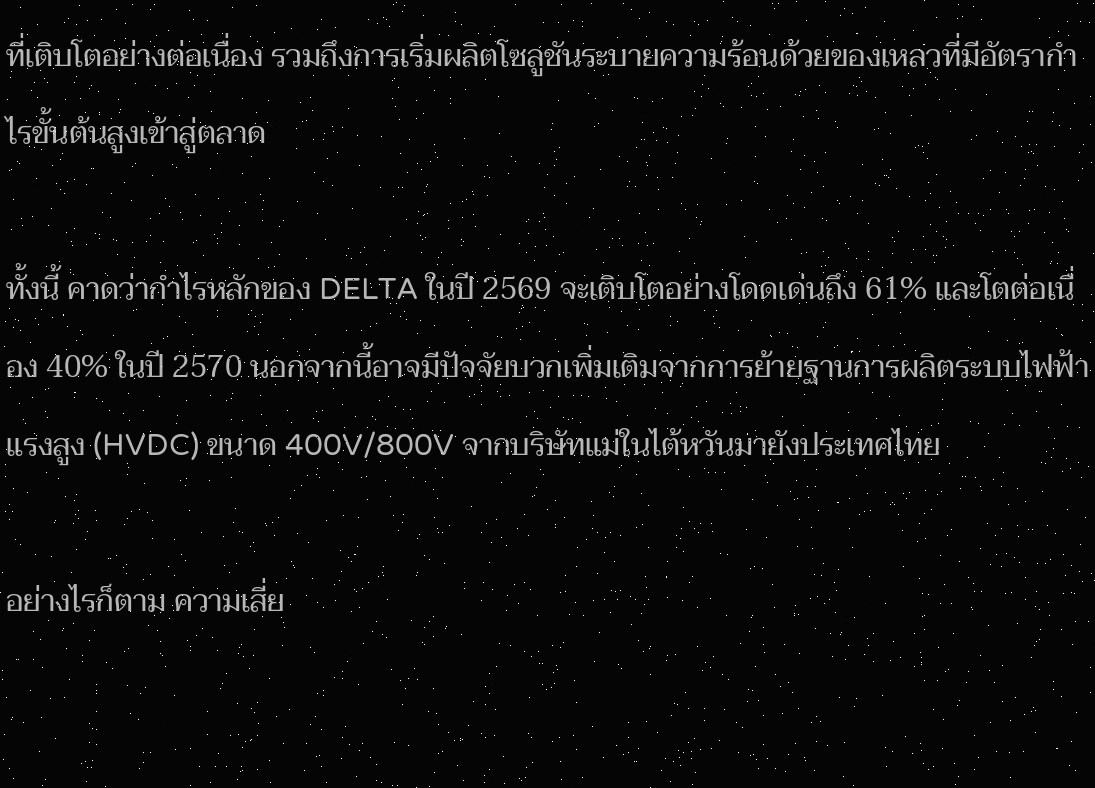ที่เติบโตอย่างต่อเนื่อง รวมถึงการเริ่มผลิตโซลูชันระบายความร้อนด้วยของเหลวที่มีอัตรากำไรขั้นต้นสูงเข้าสู่ตลาด

ทั้งนี้ คาดว่ากำไรหลักของ DELTA ในปี 2569 จะเติบโตอย่างโดดเด่นถึง 61% และโตต่อเนื่อง 40% ในปี 2570 นอกจากนี้อาจมีปัจจัยบวกเพิ่มเติมจากการย้ายฐานการผลิตระบบไฟฟ้าแรงสูง (HVDC) ขนาด 400V/800V จากบริษัทแม่ในไต้หวันมายังประเทศไทย

อย่างไรก็ตาม ความเสี่ย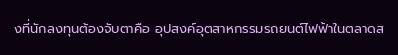งที่นักลงทุนต้องจับตาคือ อุปสงค์อุตสาหกรรมรถยนต์ไฟฟ้าในตลาดส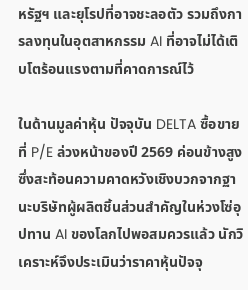หรัฐฯ และยุโรปที่อาจชะลอตัว รวมถึงการลงทุนในอุตสาหกรรม AI ที่อาจไม่ได้เติบโตร้อนแรงตามที่คาดการณ์ไว้

ในด้านมูลค่าหุ้น ปัจจุบัน DELTA ซื้อขายที่ P/E ล่วงหน้าของปี 2569 ค่อนข้างสูง ซึ่งสะท้อนความคาดหวังเชิงบวกจากฐานะบริษัทผู้ผลิตชิ้นส่วนสำคัญในห่วงโซ่อุปทาน AI ของโลกไปพอสมควรแล้ว นักวิเคราะห์จึงประเมินว่าราคาหุ้นปัจจุ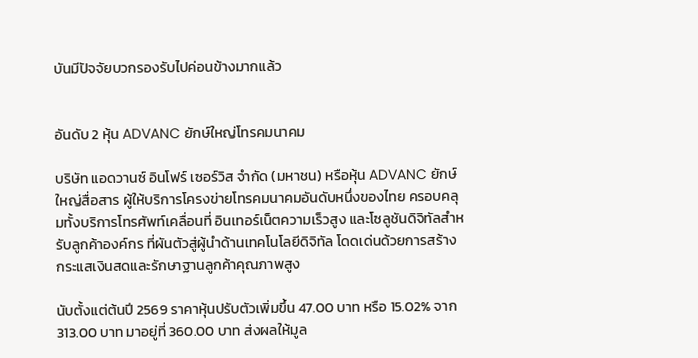บันมีปัจจัยบวกรองรับไปค่อนข้างมากแล้ว


อันดับ 2 หุ้น ADVANC ยักษ์ใหญ่โทรคมนาคม

บริษัท แอดวานซ์ อินโฟร์ เซอร์วิส จำกัด (มหาชน) หรือหุ้น ADVANC ยักษ์ใหญ่สื่อสาร ผู้ให้บริการโครงข่ายโทรคมนาคมอันดับหนึ่งของไทย ครอบคลุมทั้งบริการโทรศัพท์เคลื่อนที่ อินเทอร์เน็ตความเร็วสูง และโซลูชันดิจิทัลสำหรับลูกค้าองค์กร ที่ผันตัวสู่ผู้นำด้านเทคโนโลยีดิจิทัล โดดเด่นด้วยการสร้างกระแสเงินสดและรักษาฐานลูกค้าคุณภาพสูง

นับตั้งแต่ต้นปี 2569 ราคาหุ้นปรับตัวเพิ่มขึ้น 47.00 บาท หรือ 15.02% จาก 313.00 บาท มาอยู่ที่ 360.00 บาท ส่งผลให้มูล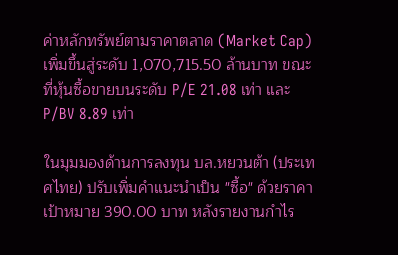ค่าหลักทรัพย์ตามราคาตลาด (Market Cap) เพิ่มขึ้นสู่ระดับ 1,070,715.50 ล้านบาท ขณะที่หุ้นซื้อขายบนระดับ P/E 21.08 เท่า และ P/BV 8.89 เท่า

ในมุมมองด้านการลงทุน บล.หยวนต้า (ประเทศไทย) ปรับเพิ่มคำแนะนำเป็น "ซื้อ" ด้วยราคาเป้าหมาย 390.00 บาท หลังรายงานกำไร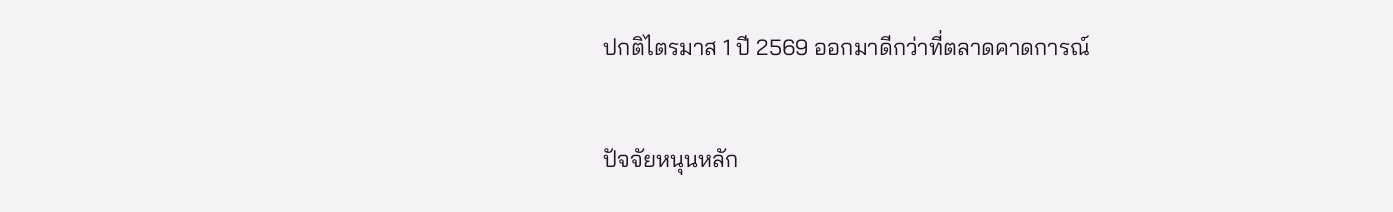ปกติไตรมาส 1 ปี 2569 ออกมาดีกว่าที่ตลาดคาดการณ์

ปัจจัยหนุนหลัก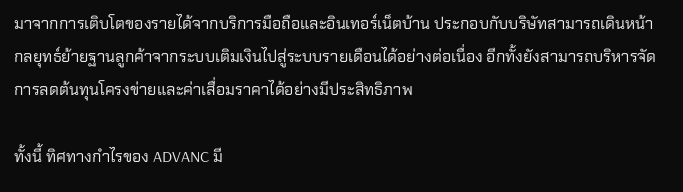มาจากการเติบโตของรายได้จากบริการมือถือและอินเทอร์เน็ตบ้าน ประกอบกับบริษัทสามารถเดินหน้ากลยุทธ์ย้ายฐานลูกค้าจากระบบเติมเงินไปสู่ระบบรายเดือนได้อย่างต่อเนื่อง อีกทั้งยังสามารถบริหารจัดการลดต้นทุนโครงข่ายและค่าเสื่อมราคาได้อย่างมีประสิทธิภาพ

ทั้งนี้ ทิศทางกำไรของ ADVANC มี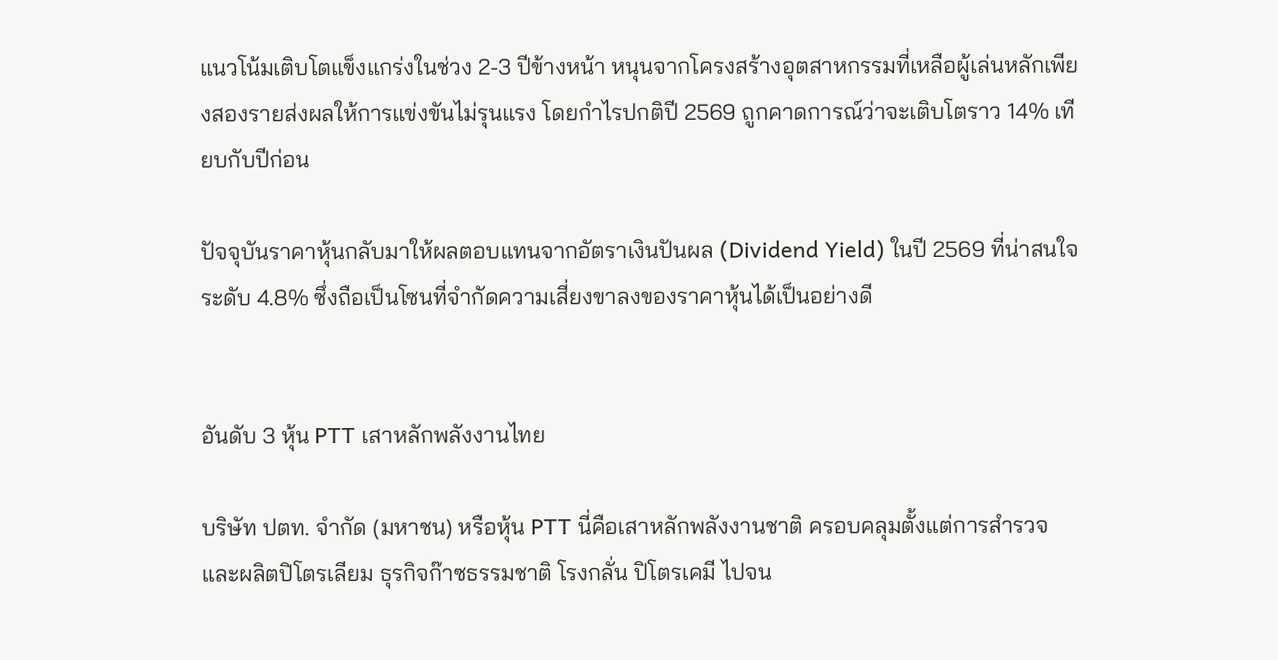แนวโน้มเติบโตแข็งแกร่งในช่วง 2-3 ปีข้างหน้า หนุนจากโครงสร้างอุตสาหกรรมที่เหลือผู้เล่นหลักเพียงสองรายส่งผลให้การแข่งขันไม่รุนแรง โดยกำไรปกติปี 2569 ถูกคาดการณ์ว่าจะเติบโตราว 14% เทียบกับปีก่อน

ปัจจุบันราคาหุ้นกลับมาให้ผลตอบแทนจากอัตราเงินปันผล (Dividend Yield) ในปี 2569 ที่น่าสนใจระดับ 4.8% ซึ่งถือเป็นโซนที่จำกัดความเสี่ยงขาลงของราคาหุ้นได้เป็นอย่างดี


อันดับ 3 หุ้น PTT เสาหลักพลังงานไทย

บริษัท ปตท. จำกัด (มหาชน) หรือหุ้น PTT นี่คือเสาหลักพลังงานชาติ ครอบคลุมตั้งแต่การสำรวจและผลิตปิโตรเลียม ธุรกิจก๊าซธรรมชาติ โรงกลั่น ปิโตรเคมี ไปจน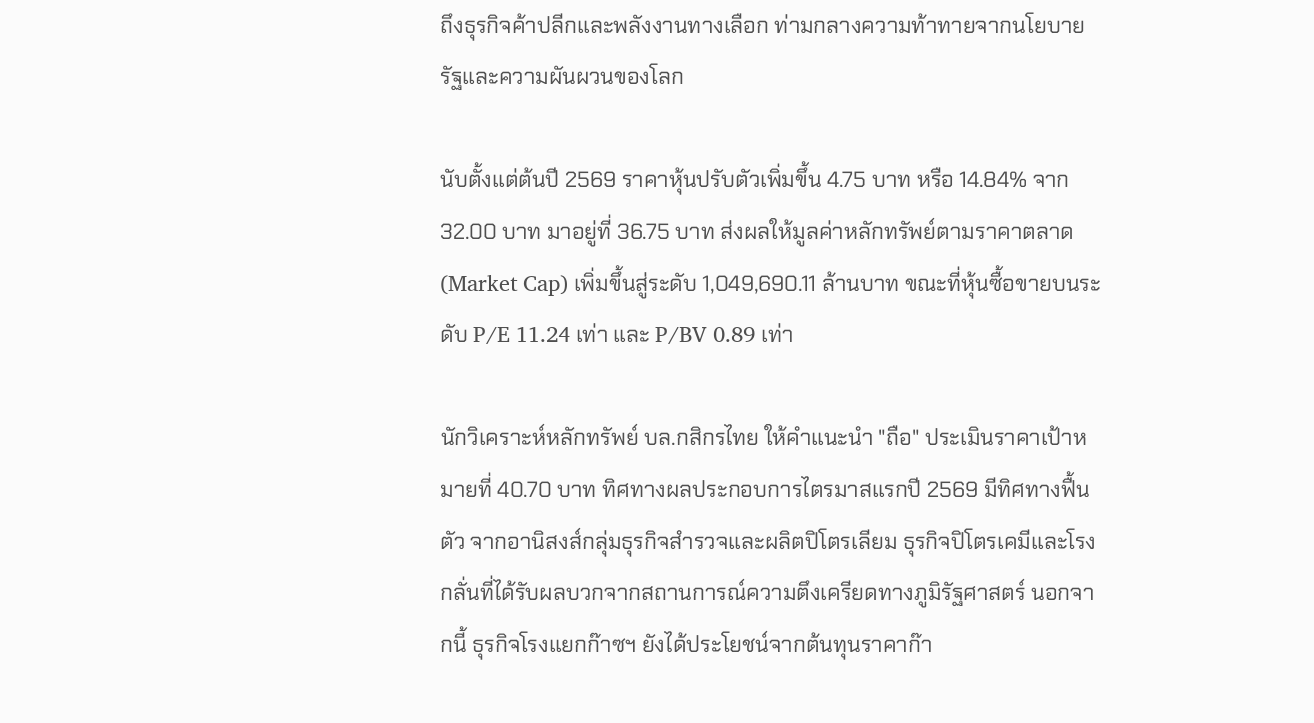ถึงธุรกิจค้าปลีกและพลังงานทางเลือก ท่ามกลางความท้าทายจากนโยบายรัฐและความผันผวนของโลก

นับตั้งแต่ต้นปี 2569 ราคาหุ้นปรับตัวเพิ่มขึ้น 4.75 บาท หรือ 14.84% จาก 32.00 บาท มาอยู่ที่ 36.75 บาท ส่งผลให้มูลค่าหลักทรัพย์ตามราคาตลาด (Market Cap) เพิ่มขึ้นสู่ระดับ 1,049,690.11 ล้านบาท ขณะที่หุ้นซื้อขายบนระดับ P/E 11.24 เท่า และ P/BV 0.89 เท่า

นักวิเคราะห์หลักทรัพย์ บล.กสิกรไทย ให้คำแนะนำ "ถือ" ประเมินราคาเป้าหมายที่ 40.70 บาท ทิศทางผลประกอบการไตรมาสแรกปี 2569 มีทิศทางฟื้นตัว จากอานิสงส์กลุ่มธุรกิจสำรวจและผลิตปิโตรเลียม ธุรกิจปิโตรเคมีและโรงกลั่นที่ได้รับผลบวกจากสถานการณ์ความตึงเครียดทางภูมิรัฐศาสตร์ นอกจากนี้ ธุรกิจโรงแยกก๊าซฯ ยังได้ประโยชน์จากต้นทุนราคาก๊า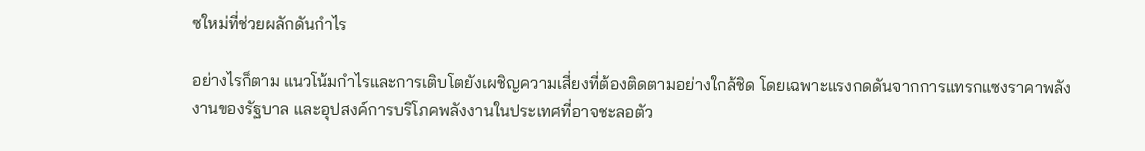ซใหม่ที่ช่วยผลักดันกำไร

อย่างไรก็ตาม แนวโน้มกำไรและการเติบโตยังเผชิญความเสี่ยงที่ต้องติดตามอย่างใกล้ชิด โดยเฉพาะแรงกดดันจากการแทรกแซงราคาพลังงานของรัฐบาล และอุปสงค์การบริโภคพลังงานในประเทศที่อาจชะลอตัว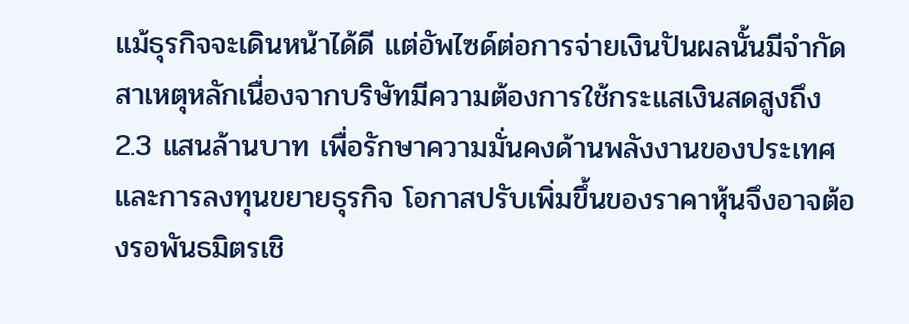แม้ธุรกิจจะเดินหน้าได้ดี แต่อัพไซด์ต่อการจ่ายเงินปันผลนั้นมีจำกัด สาเหตุหลักเนื่องจากบริษัทมีความต้องการใช้กระแสเงินสดสูงถึง 2.3 แสนล้านบาท เพื่อรักษาความมั่นคงด้านพลังงานของประเทศและการลงทุนขยายธุรกิจ โอกาสปรับเพิ่มขึ้นของราคาหุ้นจึงอาจต้องรอพันธมิตรเชิ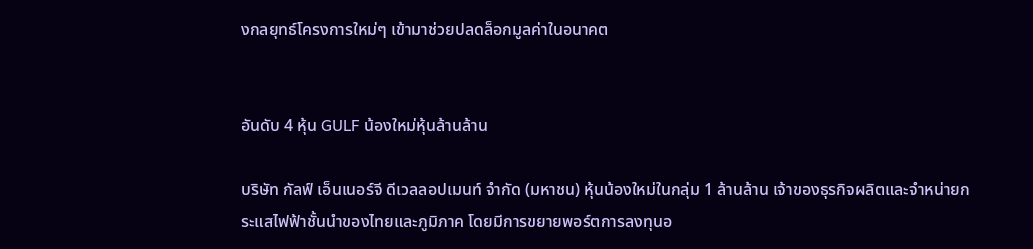งกลยุทธ์โครงการใหม่ๆ เข้ามาช่วยปลดล็อกมูลค่าในอนาคต


อันดับ 4 หุ้น GULF น้องใหม่หุ้นล้านล้าน

บริษัท กัลฟ์ เอ็นเนอร์จี ดีเวลลอปเมนท์ จำกัด (มหาชน) หุ้นน้องใหม่ในกลุ่ม 1 ล้านล้าน เจ้าของธุรกิจผลิตและจำหน่ายกระแสไฟฟ้าชั้นนำของไทยและภูมิภาค โดยมีการขยายพอร์ตการลงทุนอ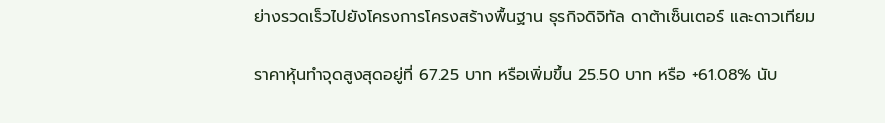ย่างรวดเร็วไปยังโครงการโครงสร้างพื้นฐาน ธุรกิจดิจิทัล ดาต้าเซ็นเตอร์ และดาวเทียม

ราคาหุ้นทำจุดสูงสุดอยู่ที่ 67.25 บาท หรือเพิ่มขึ้น 25.50 บาท หรือ +61.08% นับ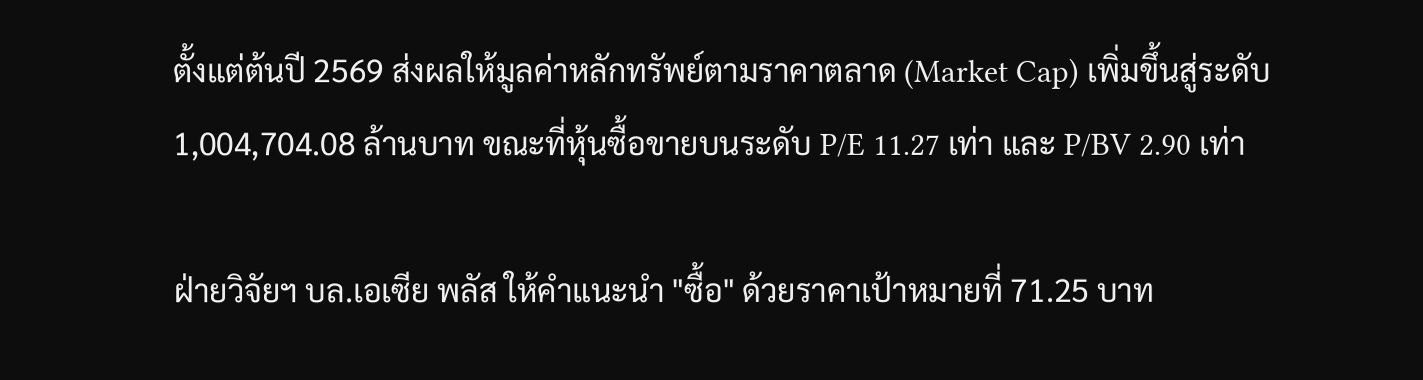ตั้งแต่ต้นปี 2569 ส่งผลให้มูลค่าหลักทรัพย์ตามราคาตลาด (Market Cap) เพิ่มขึ้นสู่ระดับ 1,004,704.08 ล้านบาท ขณะที่หุ้นซื้อขายบนระดับ P/E 11.27 เท่า และ P/BV 2.90 เท่า

ฝ่ายวิจัยฯ บล.เอเซีย พลัส ให้คำแนะนำ "ซื้อ" ด้วยราคาเป้าหมายที่ 71.25 บาท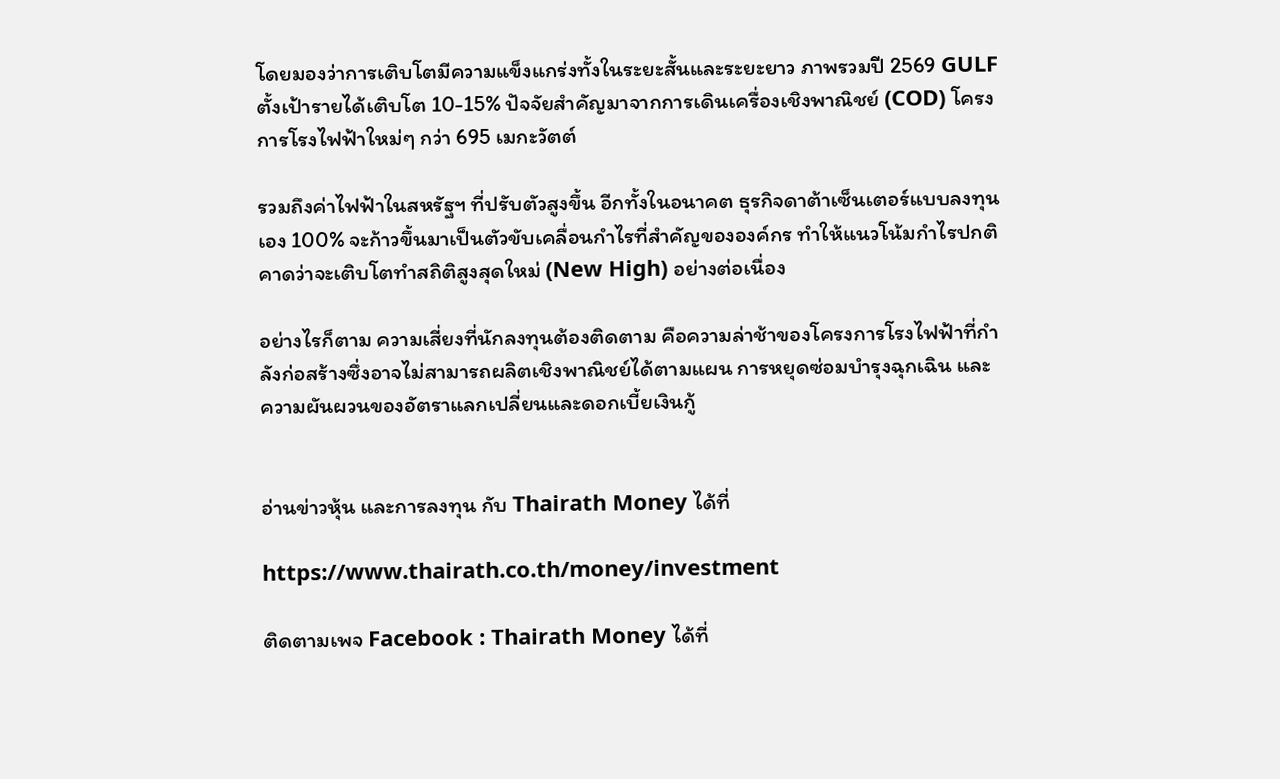โดยมองว่าการเติบโตมีความแข็งแกร่งทั้งในระยะสั้นและระยะยาว ภาพรวมปี 2569 GULF ตั้งเป้ารายได้เติบโต 10-15% ปัจจัยสำคัญมาจากการเดินเครื่องเชิงพาณิชย์ (COD) โครงการโรงไฟฟ้าใหม่ๆ กว่า 695 เมกะวัตต์

รวมถึงค่าไฟฟ้าในสหรัฐฯ ที่ปรับตัวสูงขึ้น อีกทั้งในอนาคต ธุรกิจดาต้าเซ็นเตอร์แบบลงทุนเอง 100% จะก้าวขึ้นมาเป็นตัวขับเคลื่อนกำไรที่สำคัญขององค์กร ทำให้แนวโน้มกำไรปกติคาดว่าจะเติบโตทำสถิติสูงสุดใหม่ (New High) อย่างต่อเนื่อง

อย่างไรก็ตาม ความเสี่ยงที่นักลงทุนต้องติดตาม คือความล่าช้าของโครงการโรงไฟฟ้าที่กำลังก่อสร้างซึ่งอาจไม่สามารถผลิตเชิงพาณิชย์ได้ตามแผน การหยุดซ่อมบำรุงฉุกเฉิน และความผันผวนของอัตราแลกเปลี่ยนและดอกเบี้ยเงินกู้


อ่านข่าวหุ้น และการลงทุน กับ Thairath Money ได้ที่

https://www.thairath.co.th/money/investment

ติดตามเพจ Facebook : Thairath Money ได้ที่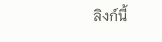ลิงก์นี้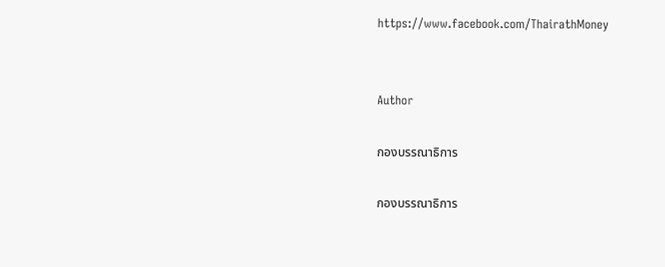https://www.facebook.com/ThairathMoney


Author

กองบรรณาธิการ

กองบรรณาธิการ